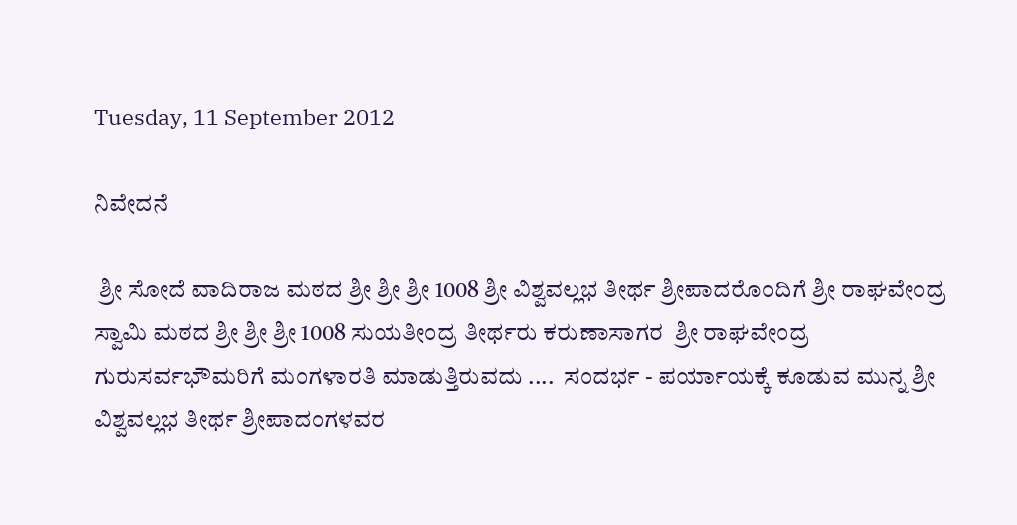Tuesday, 11 September 2012

ನಿವೇದನೆ

 ಶ್ರೀ ಸೋದೆ ವಾದಿರಾಜ ಮಠದ ಶ್ರೀ ಶ್ರೀ ಶ್ರೀ 1008 ಶ್ರೀ ವಿಶ್ವವಲ್ಲಭ ತೀರ್ಥ ಶ್ರೀಪಾದರೊಂದಿಗೆ ಶ್ರೀ ರಾಘವೇಂದ್ರ ಸ್ವಾಮಿ ಮಠದ ಶ್ರೀ ಶ್ರೀ ಶ್ರೀ 1008 ಸುಯತೀಂದ್ರ ತೀರ್ಥರು ಕರುಣಾಸಾಗರ  ಶ್ರೀ ರಾಘವೇಂದ್ರ ಗುರುಸರ್ವಭೌಮರಿಗೆ ಮಂಗಳಾರತಿ ಮಾಡುತ್ತಿರುವದು ....  ಸಂದರ್ಭ - ಪರ್ಯಾಯಕ್ಕೆ ಕೂಡುವ ಮುನ್ನ ಶ್ರೀ ವಿಶ್ವವಲ್ಲಭ ತೀರ್ಥ ಶ್ರೀಪಾದಂಗಳವರ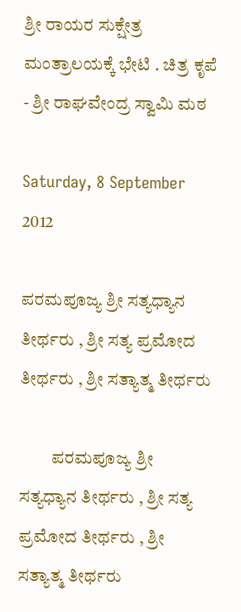ಶ್ರೀ ರಾಯರ ಸುಕ್ಷೇತ್ರ ಮಂತ್ರಾಲಯಕ್ಕೆ ಭೇಟಿ . ಚಿತ್ರ ಕೃಪೆ - ಶ್ರೀ ರಾಘವೇಂದ್ರ ಸ್ವಾಮಿ ಮಠ

Saturday, 8 September 2012

ಪರಮಪೂಜ್ಯ ಶ್ರೀ ಸತ್ಯಧ್ಯಾನ ತೀರ್ಥರು , ಶ್ರೀ ಸತ್ಯ ಪ್ರಮೋದ ತೀರ್ಥರು , ಶ್ರೀ ಸತ್ಯಾತ್ಮ ತೀರ್ಥರು

         ಪರಮಪೂಜ್ಯ ಶ್ರೀ ಸತ್ಯಧ್ಯಾನ ತೀರ್ಥರು , ಶ್ರೀ ಸತ್ಯ ಪ್ರಮೋದ ತೀರ್ಥರು , ಶ್ರೀ ಸತ್ಯಾತ್ಮ ತೀರ್ಥರು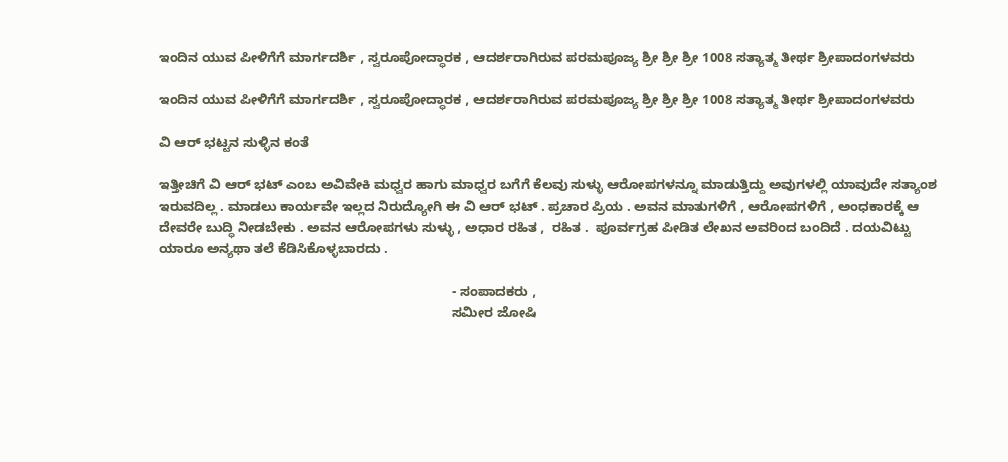ಇಂದಿನ ಯುವ ಪೀಳಿಗೆಗೆ ಮಾರ್ಗದರ್ಶಿ , ಸ್ವರೂಪೋದ್ಧಾರಕ , ಆದರ್ಶರಾಗಿರುವ ಪರಮಪೂಜ್ಯ ಶ್ರೀ ಶ್ರೀ ಶ್ರೀ 1008 ಸತ್ಯಾತ್ಮ ತೀರ್ಥ ಶ್ರೀಪಾದಂಗಳವರು

ಇಂದಿನ ಯುವ ಪೀಳಿಗೆಗೆ ಮಾರ್ಗದರ್ಶಿ , ಸ್ವರೂಪೋದ್ಧಾರಕ , ಆದರ್ಶರಾಗಿರುವ ಪರಮಪೂಜ್ಯ ಶ್ರೀ ಶ್ರೀ ಶ್ರೀ 1008 ಸತ್ಯಾತ್ಮ ತೀರ್ಥ ಶ್ರೀಪಾದಂಗಳವರು

ವಿ ಆರ್ ಭಟ್ಟನ ಸುಳ್ಳಿನ ಕಂತೆ

ಇತ್ತೀಚಿಗೆ ವಿ ಆರ್ ಭಟ್ ಎಂಬ ಅವಿವೇಕಿ ಮಧ್ವರ ಹಾಗು ಮಾಧ್ವರ ಬಗೆಗೆ ಕೆಲವು ಸುಳ್ಳು ಆರೋಪಗಳನ್ನೂ ಮಾಡುತ್ತಿದ್ದು ಅವುಗಳಲ್ಲಿ ಯಾವುದೇ ಸತ್ಯಾಂಶ ಇರುವದಿಲ್ಲ . ಮಾಡಲು ಕಾರ್ಯವೇ ಇಲ್ಲದ ನಿರುದ್ಯೋಗಿ ಈ ವಿ ಆರ್ ಭಟ್ . ಪ್ರಚಾರ ಪ್ರಿಯ . ಅವನ ಮಾತುಗಳಿಗೆ , ಆರೋಪಗಳಿಗೆ , ಅಂಧಕಾರಕ್ಕೆ ಆ ದೇವರೇ ಬುದ್ಧಿ ನೀಡಬೇಕು . ಅವನ ಆರೋಪಗಳು ಸುಳ್ಳು , ಅಧಾರ ರಹಿತ ,  ರಹಿತ .  ಪೂರ್ವಗ್ರಹ ಪೀಡಿತ ಲೇಖನ ಅವರಿಂದ ಬಂದಿದೆ . ದಯವಿಟ್ಟು ಯಾರೂ ಅನ್ಯಥಾ ತಲೆ ಕೆಡಿಸಿಕೊಳ್ಳಬಾರದು .

                                                                              - ಸಂಪಾದಕರು ,
                                                                              ಸಮೀರ ಜೋಷಿ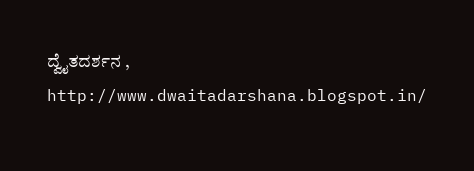ದ್ವೈತದರ್ಶನ , http://www.dwaitadarshana.blogspot.in/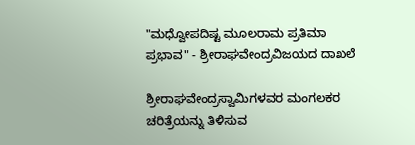"ಮಧ್ವೋಪದಿಷ್ಟ ಮೂಲರಾಮ ಪ್ರತಿಮಾ ಪ್ರಭಾವ" - ಶ್ರೀರಾಘವೇಂದ್ರವಿಜಯದ ದಾಖಲೆ

ಶ್ರೀರಾಘವೇಂದ್ರಸ್ವಾಮಿಗಳವರ ಮಂಗಲಕರ ಚರಿತ್ರೆಯನ್ನು ತಿಳಿಸುವ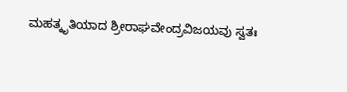ಮಹತ್ಕೃತಿಯಾದ ಶ್ರೀರಾಘವೇಂದ್ರವಿಜಯವು ಸ್ವತಃ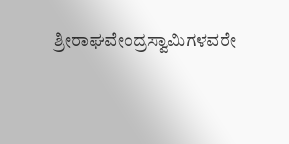ಶ್ರೀರಾಘವೇಂದ್ರಸ್ವಾಮಿಗಳವರೇ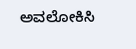ಅವಲೋಕಿಸಿ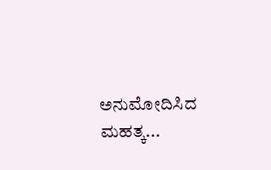ಅನುಮೋದಿಸಿದ ಮಹತ್ಕ...